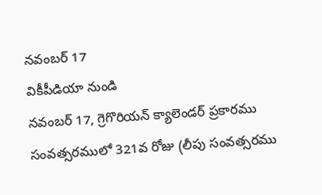నవంబర్ 17
వికీపీడియా నుండి
నవంబర్ 17, గ్రెగొరియన్ క్యాలెండర్ ప్రకారము సంవత్సరములో 321వ రోజు (లీపు సంవత్సరము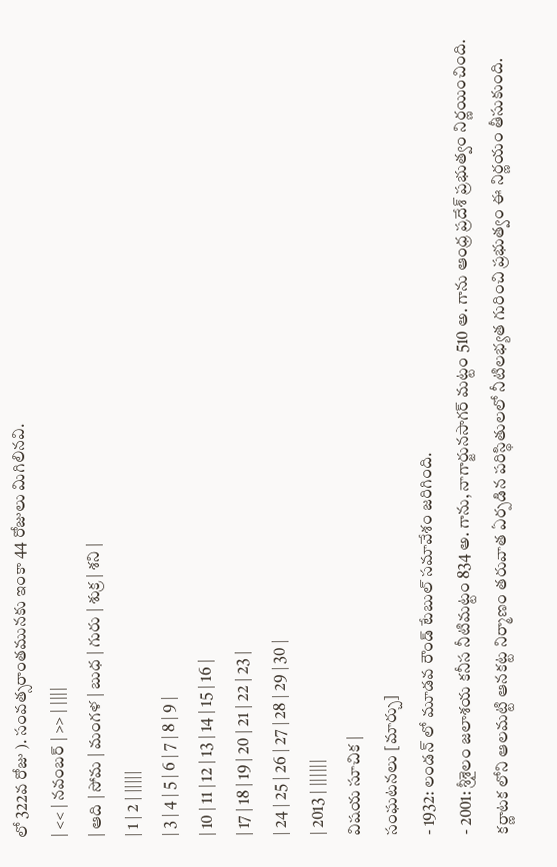లో 322వ రోజు ). సంవత్సరాంతమునకు ఇంకా 44 రోజులు మిగిలినవి.
| << | నవంబర్ | >> | ||||
| ఆది | సోమ | మంగళ | బుధ | గురు | శుక్ర | శని |
| 1 | 2 | |||||
| 3 | 4 | 5 | 6 | 7 | 8 | 9 |
| 10 | 11 | 12 | 13 | 14 | 15 | 16 |
| 17 | 18 | 19 | 20 | 21 | 22 | 23 |
| 24 | 25 | 26 | 27 | 28 | 29 | 30 |
| 2013 | ||||||
విషయ సూచిక |
సంఘటనలు [మార్చు]
- 1932: లండన్ లో మూడవ రౌండ్ టేబుల్ సమావేశం జరిగింది.
- 2001: శ్రీశైలం జలాశయ కనీస నీటిమట్టం 834 అ. గాను, నాగార్జునసాగర్ మట్టం 510 అ. గాను ఆంధ్ర ప్రదేశ్ ప్రభుత్వం నిర్ణయించింది. కర్ణాటక లోని ఆలమట్టి ఆనకట్ట నిర్మాణం తరువాత ఏర్పడిన పరిస్థితులలో నీటిలభ్యత గురించి ప్రభుత్వం ఈ నిర్ణయం తీసుకుంది.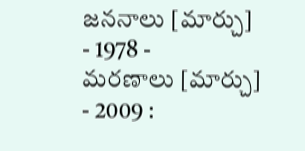జననాలు [మార్చు]
- 1978 -
మరణాలు [మార్చు]
- 2009 :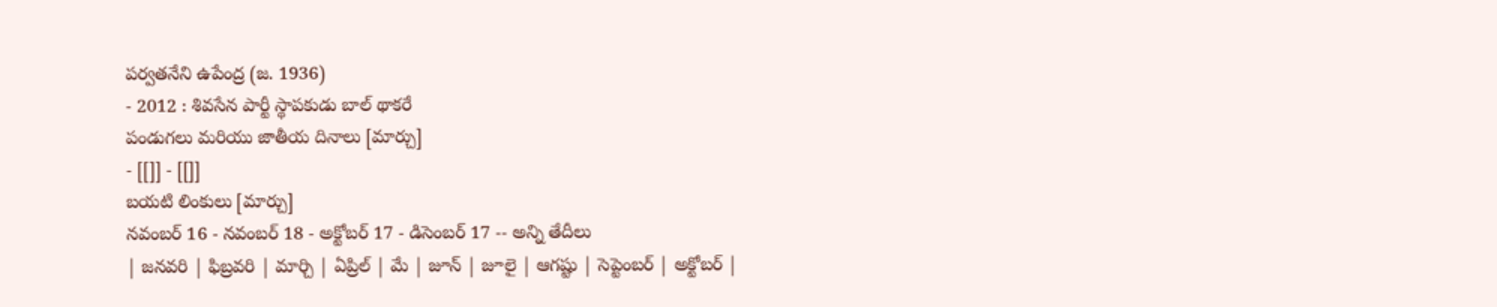పర్వతనేని ఉపేంద్ర (జ. 1936)
- 2012 : శివసేన పార్టీ స్థాపకుడు బాల్ థాకరే
పండుగలు మరియు జాతీయ దినాలు [మార్చు]
- [[]] - [[]]
బయటి లింకులు [మార్చు]
నవంబర్ 16 - నవంబర్ 18 - అక్టోబర్ 17 - డిసెంబర్ 17 -- అన్ని తేదీలు
| జనవరి | ఫిబ్రవరి | మార్చి | ఏప్రిల్ | మే | జూన్ | జూలై | ఆగష్టు | సెప్టెంబర్ | అక్టోబర్ |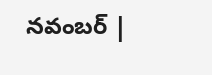నవంబర్ |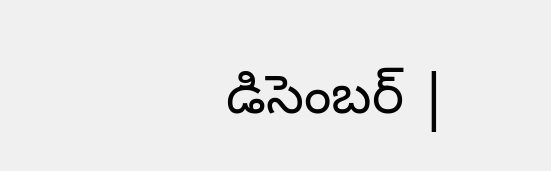డిసెంబర్ |